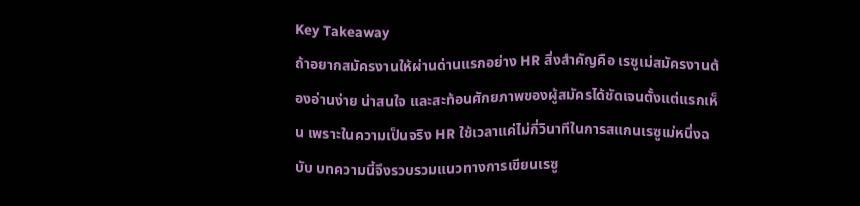Key Takeaway
ถ้าอยากสมัครงานให้ผ่านด่านแรกอย่าง HR สิ่งสำคัญคือ เรซูเม่สมัครงานต้องอ่านง่าย น่าสนใจ และสะท้อนศักยภาพของผู้สมัครได้ชัดเจนตั้งแต่แรกเห็น เพราะในความเป็นจริง HR ใช้เวลาแค่ไม่กี่วินาทีในการสแกนเรซูเม่หนึ่งฉบับ บทความนี้จึงรวบรวมแนวทางการเขียนเรซู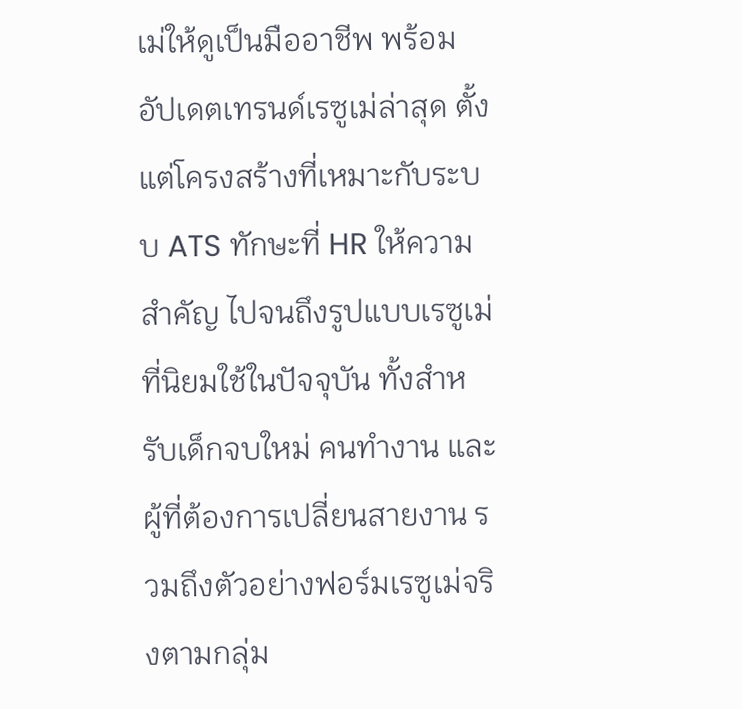เม่ให้ดูเป็นมืออาชีพ พร้อมอัปเดตเทรนด์เรซูเม่ล่าสุด ตั้งแต่โครงสร้างที่เหมาะกับระบบ ATS ทักษะที่ HR ให้ความสำคัญ ไปจนถึงรูปแบบเรซูเม่ที่นิยมใช้ในปัจจุบัน ทั้งสำหรับเด็กจบใหม่ คนทำงาน และผู้ที่ต้องการเปลี่ยนสายงาน รวมถึงตัวอย่างฟอร์มเรซูเม่จริงตามกลุ่ม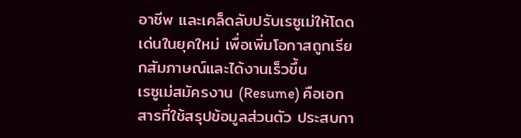อาชีพ และเคล็ดลับปรับเรซูเม่ให้โดดเด่นในยุคใหม่ เพื่อเพิ่มโอกาสถูกเรียกสัมภาษณ์และได้งานเร็วขึ้น
เรซูเม่สมัครงาน (Resume) คือเอกสารที่ใช้สรุปข้อมูลส่วนตัว ประสบกา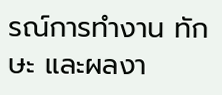รณ์การทำงาน ทักษะ และผลงา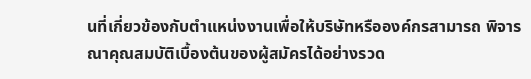นที่เกี่ยวข้องกับตำแหน่งงานเพื่อให้บริษัทหรือองค์กรสามารถ พิจารณาคุณสมบัติเบื้องต้นของผู้สมัครได้อย่างรวด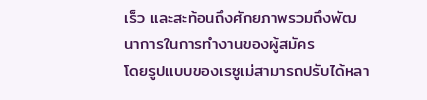เร็ว และสะท้อนถึงศักยภาพรวมถึงพัฒนาการในการทำงานของผู้สมัคร
โดยรูปแบบของเรซูเม่สามารถปรับได้หลา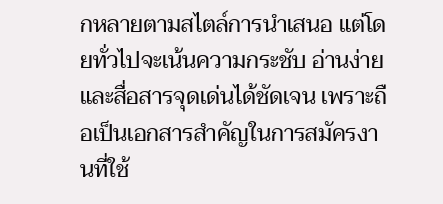กหลายตามสไตล์การนำเสนอ แต่โดยทั่วไปจะเน้นความกระชับ อ่านง่าย และสื่อสารจุดเด่นได้ชัดเจน เพราะถือเป็นเอกสารสำคัญในการสมัครงานที่ใช้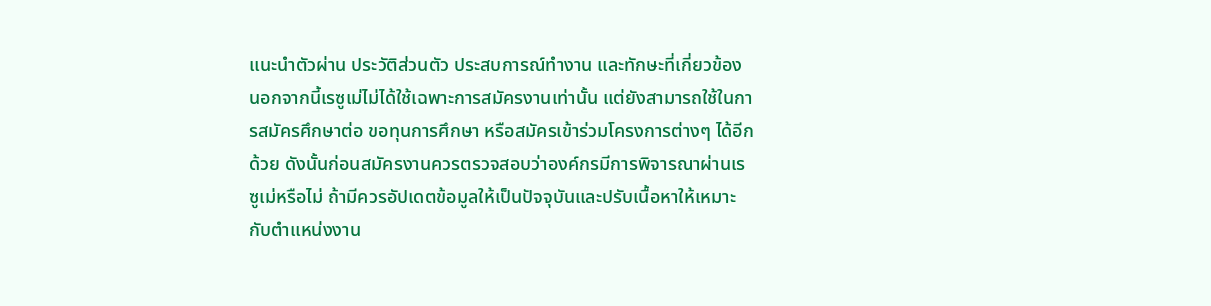แนะนำตัวผ่าน ประวัติส่วนตัว ประสบการณ์ทำงาน และทักษะที่เกี่ยวข้อง
นอกจากนี้เรซูเม่ไม่ได้ใช้เฉพาะการสมัครงานเท่านั้น แต่ยังสามารถใช้ในการสมัครศึกษาต่อ ขอทุนการศึกษา หรือสมัครเข้าร่วมโครงการต่างๆ ได้อีกด้วย ดังนั้นก่อนสมัครงานควรตรวจสอบว่าองค์กรมีการพิจารณาผ่านเรซูเม่หรือไม่ ถ้ามีควรอัปเดตข้อมูลให้เป็นปัจจุบันและปรับเนื้อหาให้เหมาะกับตำแหน่งงาน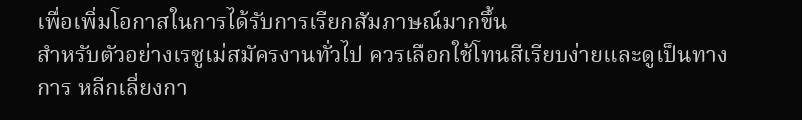เพื่อเพิ่มโอกาสในการได้รับการเรียกสัมภาษณ์มากขึ้น
สำหรับตัวอย่างเรซูเม่สมัครงานทั่วไป ควรเลือกใช้โทนสีเรียบง่ายและดูเป็นทางการ หลีกเลี่ยงกา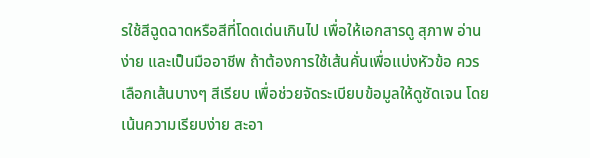รใช้สีฉูดฉาดหรือสีที่โดดเด่นเกินไป เพื่อให้เอกสารดู สุภาพ อ่านง่าย และเป็นมืออาชีพ ถ้าต้องการใช้เส้นคั่นเพื่อแบ่งหัวข้อ ควรเลือกเส้นบางๆ สีเรียบ เพื่อช่วยจัดระเบียบข้อมูลให้ดูชัดเจน โดยเน้นความเรียบง่าย สะอา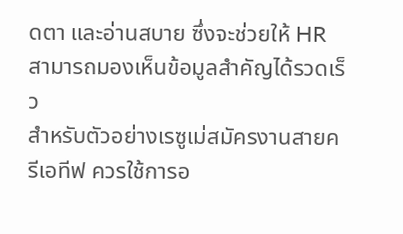ดตา และอ่านสบาย ซึ่งจะช่วยให้ HR สามารถมองเห็นข้อมูลสำคัญได้รวดเร็ว
สำหรับตัวอย่างเรซูเม่สมัครงานสายครีเอทีฟ ควรใช้การอ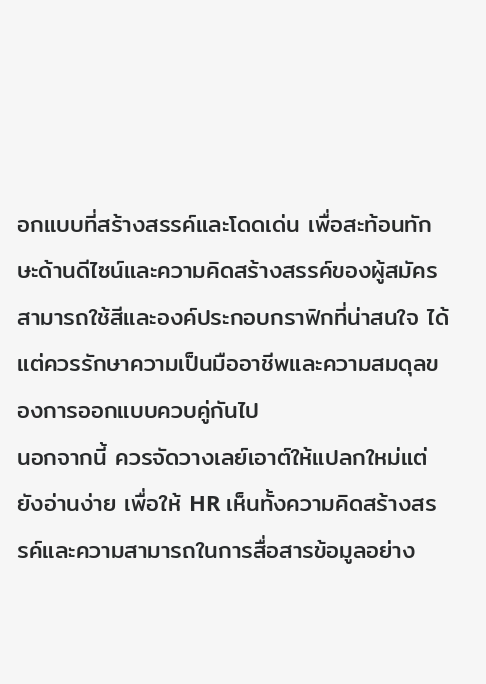อกแบบที่สร้างสรรค์และโดดเด่น เพื่อสะท้อนทักษะด้านดีไซน์และความคิดสร้างสรรค์ของผู้สมัคร สามารถใช้สีและองค์ประกอบกราฟิกที่น่าสนใจ ได้ แต่ควรรักษาความเป็นมืออาชีพและความสมดุลของการออกแบบควบคู่กันไป
นอกจากนี้ ควรจัดวางเลย์เอาต์ให้แปลกใหม่แต่ยังอ่านง่าย เพื่อให้ HR เห็นทั้งความคิดสร้างสรรค์และความสามารถในการสื่อสารข้อมูลอย่าง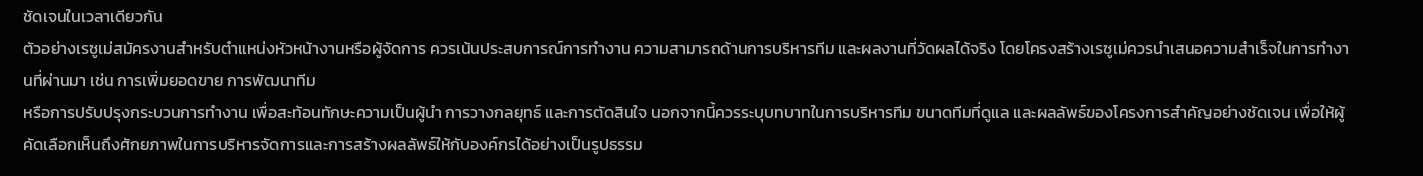ชัดเจนในเวลาเดียวกัน
ตัวอย่างเรซูเม่สมัครงานสำหรับตำแหน่งหัวหน้างานหรือผู้จัดการ ควรเน้นประสบการณ์การทำงาน ความสามารถด้านการบริหารทีม และผลงานที่วัดผลได้จริง โดยโครงสร้างเรซูเม่ควรนำเสนอความสำเร็จในการทำงานที่ผ่านมา เช่น การเพิ่มยอดขาย การพัฒนาทีม
หรือการปรับปรุงกระบวนการทำงาน เพื่อสะท้อนทักษะความเป็นผู้นำ การวางกลยุทธ์ และการตัดสินใจ นอกจากนี้ควรระบุบทบาทในการบริหารทีม ขนาดทีมที่ดูแล และผลลัพธ์ของโครงการสำคัญอย่างชัดเจน เพื่อให้ผู้คัดเลือกเห็นถึงศักยภาพในการบริหารจัดการและการสร้างผลลัพธ์ให้กับองค์กรได้อย่างเป็นรูปธรรม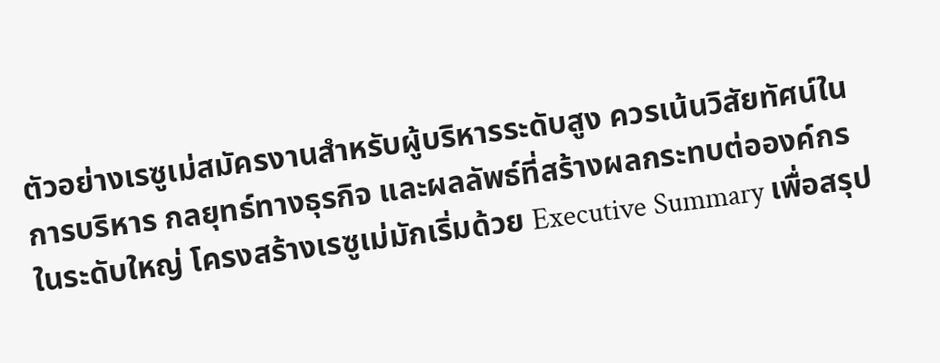ตัวอย่างเรซูเม่สมัครงานสำหรับผู้บริหารระดับสูง ควรเน้นวิสัยทัศน์ในการบริหาร กลยุทธ์ทางธุรกิจ และผลลัพธ์ที่สร้างผลกระทบต่อองค์กรในระดับใหญ่ โครงสร้างเรซูเม่มักเริ่มด้วย Executive Summary เพื่อสรุป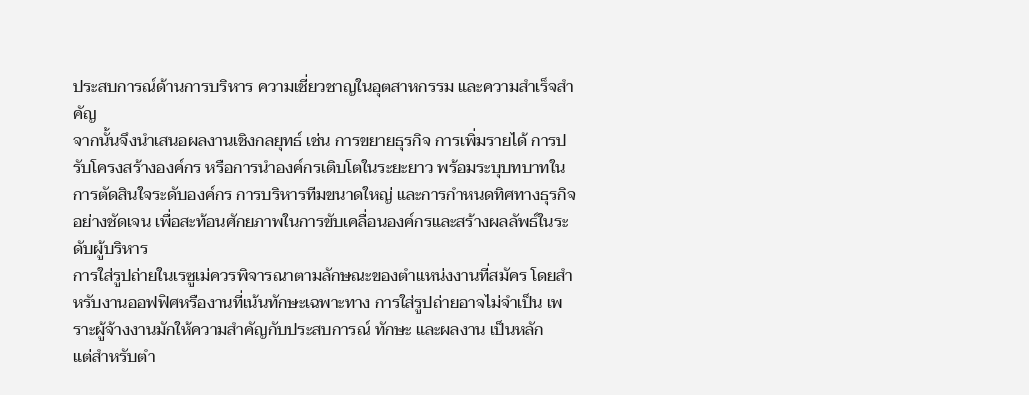ประสบการณ์ด้านการบริหาร ความเชี่ยวชาญในอุตสาหกรรม และความสำเร็จสำคัญ
จากนั้นจึงนำเสนอผลงานเชิงกลยุทธ์ เช่น การขยายธุรกิจ การเพิ่มรายได้ การปรับโครงสร้างองค์กร หรือการนำองค์กรเติบโตในระยะยาว พร้อมระบุบทบาทในการตัดสินใจระดับองค์กร การบริหารทีมขนาดใหญ่ และการกำหนดทิศทางธุรกิจ อย่างชัดเจน เพื่อสะท้อนศักยภาพในการขับเคลื่อนองค์กรและสร้างผลลัพธ์ในระดับผู้บริหาร
การใส่รูปถ่ายในเรซูเม่ควรพิจารณาตามลักษณะของตำแหน่งงานที่สมัคร โดยสำหรับงานออฟฟิศหรืองานที่เน้นทักษะเฉพาะทาง การใส่รูปถ่ายอาจไม่จำเป็น เพราะผู้จ้างงานมักให้ความสำคัญกับประสบการณ์ ทักษะ และผลงาน เป็นหลัก
แต่สำหรับตำ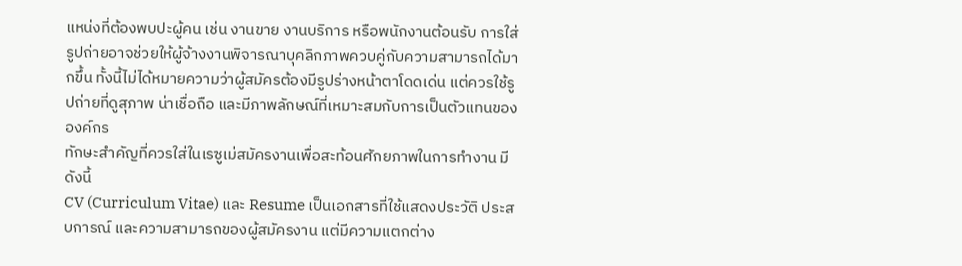แหน่งที่ต้องพบปะผู้คน เช่น งานขาย งานบริการ หรือพนักงานต้อนรับ การใส่รูปถ่ายอาจช่วยให้ผู้จ้างงานพิจารณาบุคลิกภาพควบคู่กับความสามารถได้มากขึ้น ทั้งนี้ไม่ได้หมายความว่าผู้สมัครต้องมีรูปร่างหน้าตาโดดเด่น แต่ควรใช้รูปถ่ายที่ดูสุภาพ น่าเชื่อถือ และมีภาพลักษณ์ที่เหมาะสมกับการเป็นตัวแทนขององค์กร
ทักษะสำคัญที่ควรใส่ในเรซูเม่สมัครงานเพื่อสะท้อนศักยภาพในการทำงาน มีดังนี้
CV (Curriculum Vitae) และ Resume เป็นเอกสารที่ใช้แสดงประวัติ ประสบการณ์ และความสามารถของผู้สมัครงาน แต่มีความแตกต่าง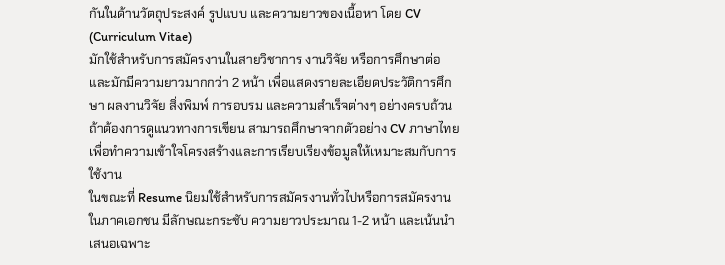กันในด้านวัตถุประสงค์ รูปแบบ และความยาวของเนื้อหา โดย CV (Curriculum Vitae)
มักใช้สำหรับการสมัครงานในสายวิชาการ งานวิจัย หรือการศึกษาต่อ และมักมีความยาวมากกว่า 2 หน้า เพื่อแสดงรายละเอียดประวัติการศึกษา ผลงานวิจัย สิ่งพิมพ์ การอบรม และความสำเร็จต่างๆ อย่างครบถ้วน ถ้าต้องการดูแนวทางการเขียน สามารถศึกษาจากตัวอย่าง CV ภาษาไทย เพื่อทำความเข้าใจโครงสร้างและการเรียบเรียงข้อมูลให้เหมาะสมกับการใช้งาน
ในขณะที่ Resume นิยมใช้สำหรับการสมัครงานทั่วไปหรือการสมัครงานในภาคเอกชน มีลักษณะกระชับ ความยาวประมาณ 1-2 หน้า และเน้นนำเสนอเฉพาะ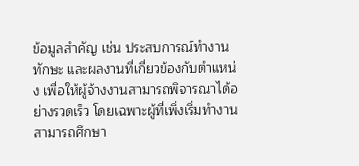ข้อมูลสำคัญ เช่น ประสบการณ์ทำงาน ทักษะ และผลงานที่เกี่ยวข้องกับตำแหน่ง เพื่อให้ผู้จ้างงานสามารถพิจารณาได้อย่างรวดเร็ว โดยเฉพาะผู้ที่เพิ่งเริ่มทำงานสามารถศึกษา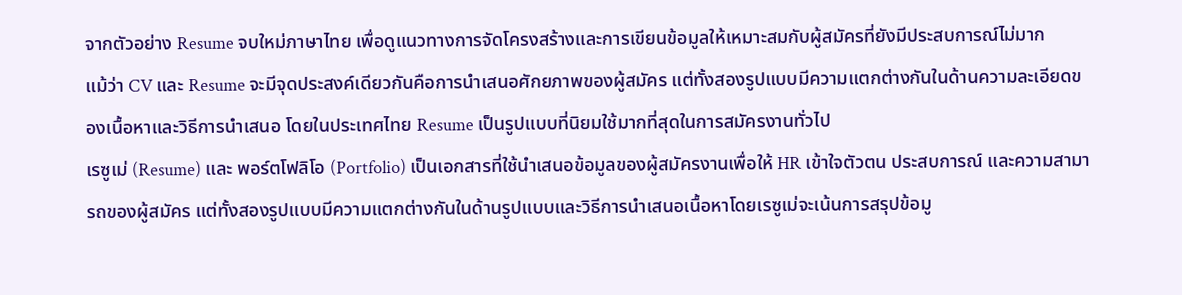จากตัวอย่าง Resume จบใหม่ภาษาไทย เพื่อดูแนวทางการจัดโครงสร้างและการเขียนข้อมูลให้เหมาะสมกับผู้สมัครที่ยังมีประสบการณ์ไม่มาก
แม้ว่า CV และ Resume จะมีจุดประสงค์เดียวกันคือการนำเสนอศักยภาพของผู้สมัคร แต่ทั้งสองรูปแบบมีความแตกต่างกันในด้านความละเอียดของเนื้อหาและวิธีการนำเสนอ โดยในประเทศไทย Resume เป็นรูปแบบที่นิยมใช้มากที่สุดในการสมัครงานทั่วไป
เรซูเม่ (Resume) และ พอร์ตโฟลิโอ (Portfolio) เป็นเอกสารที่ใช้นำเสนอข้อมูลของผู้สมัครงานเพื่อให้ HR เข้าใจตัวตน ประสบการณ์ และความสามารถของผู้สมัคร แต่ทั้งสองรูปแบบมีความแตกต่างกันในด้านรูปแบบและวิธีการนำเสนอเนื้อหาโดยเรซูเม่จะเน้นการสรุปข้อมู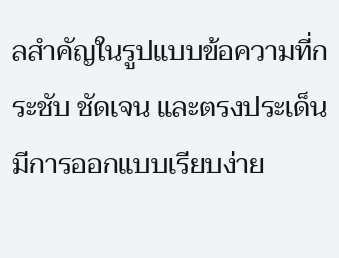ลสำคัญในรูปแบบข้อความที่กระชับ ชัดเจน และตรงประเด็น มีการออกแบบเรียบง่าย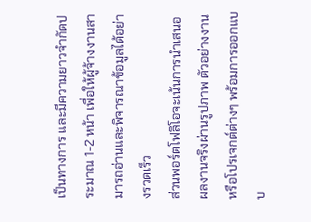เป็นทางการ และมีความยาวจำกัดประมาณ 1-2 หน้า เพื่อให้ผู้จ้างงานสามารถอ่านและพิจารณาข้อมูลได้อย่างรวดเร็ว
ส่วนพอร์ตโฟลิโอจะเน้นการนำเสนอผลงานจริงผ่านรูปภาพ ตัวอย่างงาน หรือโปรเจกต์ต่างๆ พร้อมการออกแบบ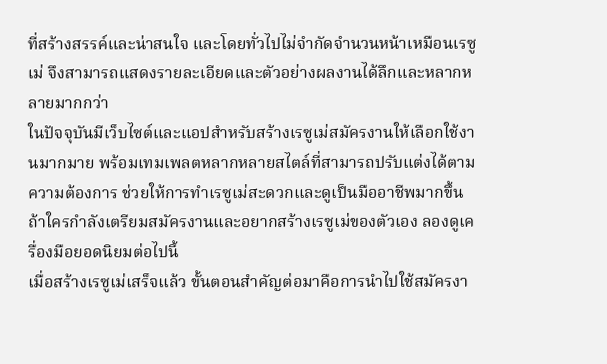ที่สร้างสรรค์และน่าสนใจ และโดยทั่วไปไม่จำกัดจำนวนหน้าเหมือนเรซูเม่ จึงสามารถแสดงรายละเอียดและตัวอย่างผลงานได้ลึกและหลากหลายมากกว่า
ในปัจจุบันมีเว็บไซต์และแอปสำหรับสร้างเรซูเม่สมัครงานให้เลือกใช้งานมากมาย พร้อมเทมเพลตหลากหลายสไตล์ที่สามารถปรับแต่งได้ตามความต้องการ ช่วยให้การทำเรซูเม่สะดวกและดูเป็นมืออาชีพมากขึ้น ถ้าใครกำลังเตรียมสมัครงานและอยากสร้างเรซูเม่ของตัวเอง ลองดูเครื่องมือยอดนิยมต่อไปนี้
เมื่อสร้างเรซูเม่เสร็จแล้ว ขั้นตอนสำคัญต่อมาคือการนำไปใช้สมัครงา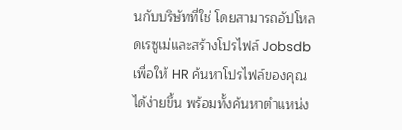นกับบริษัทที่ใช่ โดยสามารถอัปโหลดเรซูเม่และสร้างโปรไฟล์ Jobsdb เพื่อให้ HR ค้นหาโปรไฟล์ของคุณได้ง่ายขึ้น พร้อมทั้งค้นหาตำแหน่ง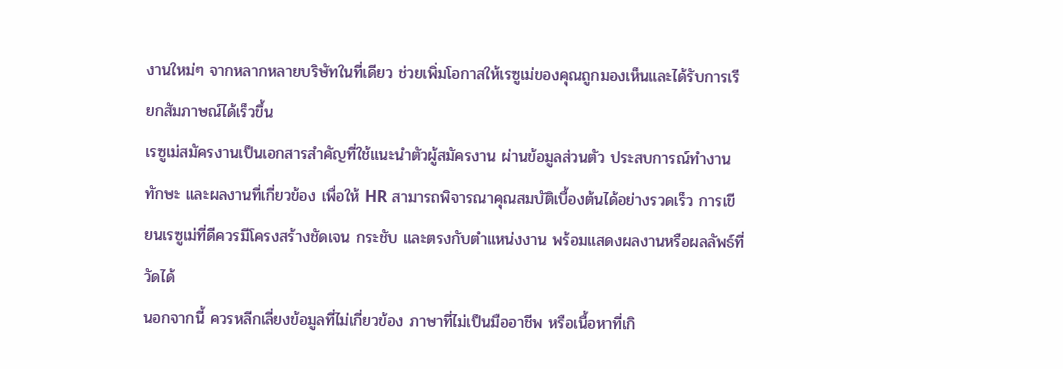งานใหม่ๆ จากหลากหลายบริษัทในที่เดียว ช่วยเพิ่มโอกาสให้เรซูเม่ของคุณถูกมองเห็นและได้รับการเรียกสัมภาษณ์ได้เร็วขึ้น
เรซูเม่สมัครงานเป็นเอกสารสำคัญที่ใช้แนะนำตัวผู้สมัครงาน ผ่านข้อมูลส่วนตัว ประสบการณ์ทำงาน ทักษะ และผลงานที่เกี่ยวข้อง เพื่อให้ HR สามารถพิจารณาคุณสมบัติเบื้องต้นได้อย่างรวดเร็ว การเขียนเรซูเม่ที่ดีควรมีโครงสร้างชัดเจน กระชับ และตรงกับตำแหน่งงาน พร้อมแสดงผลงานหรือผลลัพธ์ที่วัดได้
นอกจากนี้ ควรหลีกเลี่ยงข้อมูลที่ไม่เกี่ยวข้อง ภาษาที่ไม่เป็นมืออาชีพ หรือเนื้อหาที่เกิ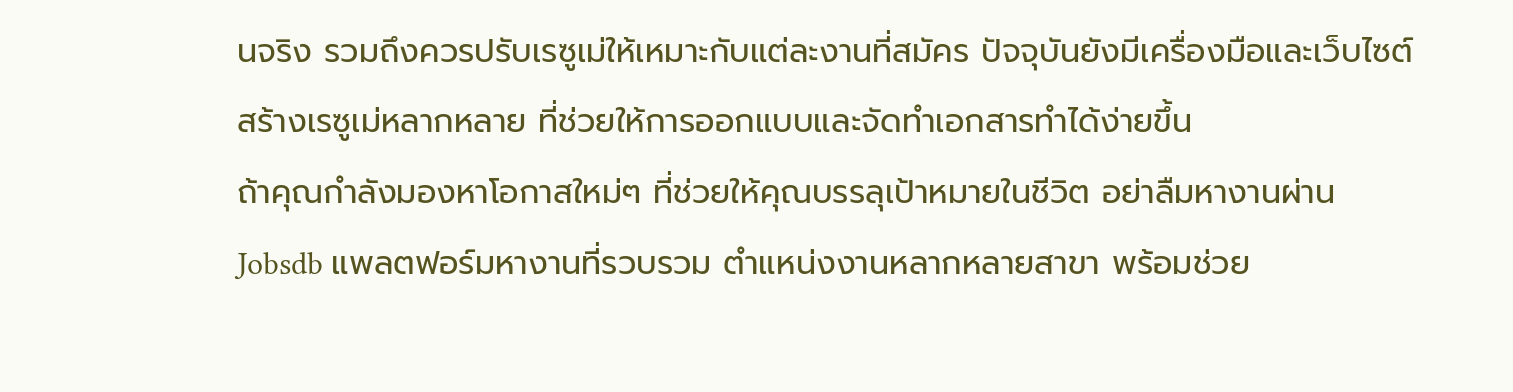นจริง รวมถึงควรปรับเรซูเม่ให้เหมาะกับแต่ละงานที่สมัคร ปัจจุบันยังมีเครื่องมือและเว็บไซต์สร้างเรซูเม่หลากหลาย ที่ช่วยให้การออกแบบและจัดทำเอกสารทำได้ง่ายขึ้น
ถ้าคุณกำลังมองหาโอกาสใหม่ๆ ที่ช่วยให้คุณบรรลุเป้าหมายในชีวิต อย่าลืมหางานผ่าน Jobsdb แพลตฟอร์มหางานที่รวบรวม ตำแหน่งงานหลากหลายสาขา พร้อมช่วย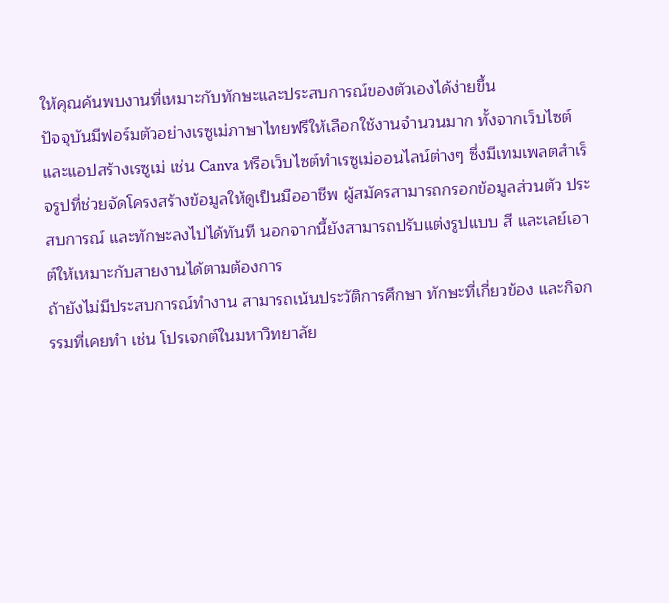ให้คุณค้นพบงานที่เหมาะกับทักษะและประสบการณ์ของตัวเองได้ง่ายขึ้น
ปัจจุบันมีฟอร์มตัวอย่างเรซูเม่ภาษาไทยฟรีให้เลือกใช้งานจำนวนมาก ทั้งจากเว็บไซต์และแอปสร้างเรซูเม่ เช่น Canva หรือเว็บไซต์ทำเรซูเม่ออนไลน์ต่างๆ ซึ่งมีเทมเพลตสำเร็จรูปที่ช่วยจัดโครงสร้างข้อมูลให้ดูเป็นมืออาชีพ ผู้สมัครสามารถกรอกข้อมูลส่วนตัว ประสบการณ์ และทักษะลงไปได้ทันที นอกจากนี้ยังสามารถปรับแต่งรูปแบบ สี และเลย์เอาต์ให้เหมาะกับสายงานได้ตามต้องการ
ถ้ายังไม่มีประสบการณ์ทำงาน สามารถเน้นประวัติการศึกษา ทักษะที่เกี่ยวข้อง และกิจกรรมที่เคยทำ เช่น โปรเจกต์ในมหาวิทยาลัย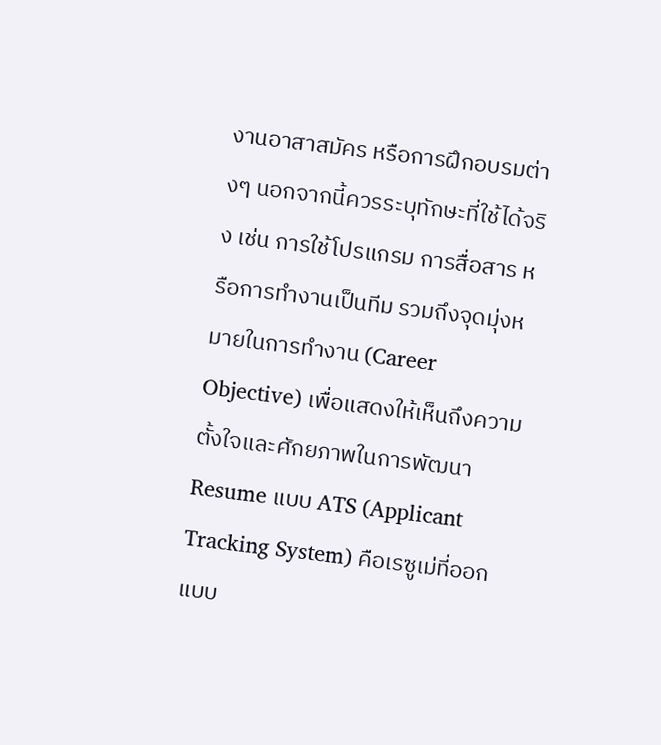งานอาสาสมัคร หรือการฝึกอบรมต่างๆ นอกจากนี้ควรระบุทักษะที่ใช้ได้จริง เช่น การใช้โปรแกรม การสื่อสาร หรือการทำงานเป็นทีม รวมถึงจุดมุ่งหมายในการทำงาน (Career Objective) เพื่อแสดงให้เห็นถึงความตั้งใจและศักยภาพในการพัฒนา
Resume แบบ ATS (Applicant Tracking System) คือเรซูเม่ที่ออกแบบ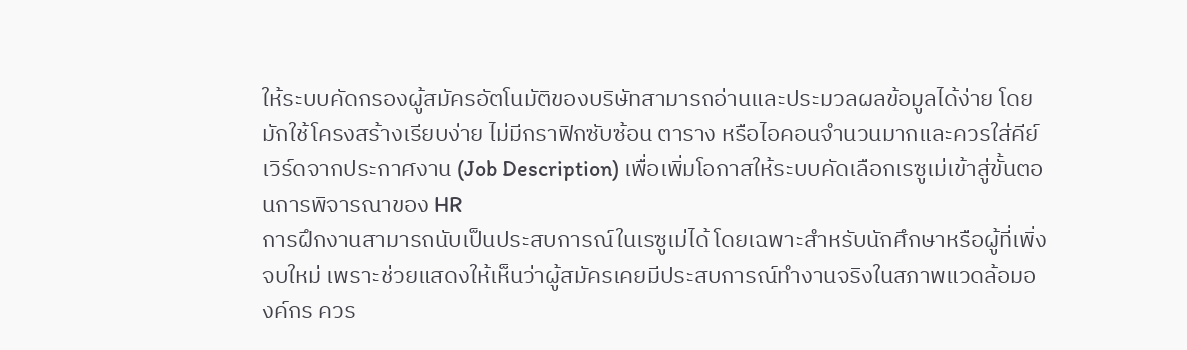ให้ระบบคัดกรองผู้สมัครอัตโนมัติของบริษัทสามารถอ่านและประมวลผลข้อมูลได้ง่าย โดยมักใช้โครงสร้างเรียบง่าย ไม่มีกราฟิกซับซ้อน ตาราง หรือไอคอนจำนวนมากและควรใส่คีย์เวิร์ดจากประกาศงาน (Job Description) เพื่อเพิ่มโอกาสให้ระบบคัดเลือกเรซูเม่เข้าสู่ขั้นตอนการพิจารณาของ HR
การฝึกงานสามารถนับเป็นประสบการณ์ในเรซูเม่ได้ โดยเฉพาะสำหรับนักศึกษาหรือผู้ที่เพิ่งจบใหม่ เพราะช่วยแสดงให้เห็นว่าผู้สมัครเคยมีประสบการณ์ทำงานจริงในสภาพแวดล้อมองค์กร ควร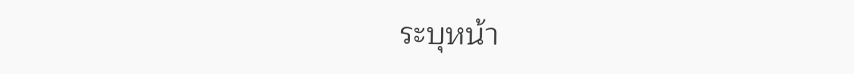ระบุหน้า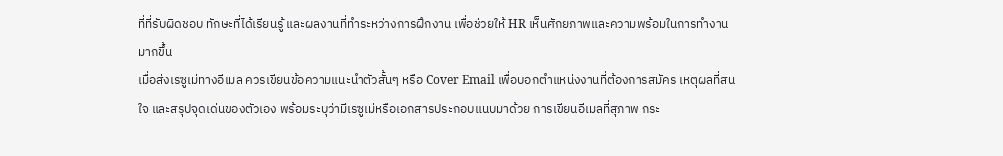ที่ที่รับผิดชอบ ทักษะที่ได้เรียนรู้ และผลงานที่ทำระหว่างการฝึกงาน เพื่อช่วยให้ HR เห็นศักยภาพและความพร้อมในการทำงานมากขึ้น
เมื่อส่งเรซูเม่ทางอีเมล ควรเขียนข้อความแนะนำตัวสั้นๆ หรือ Cover Email เพื่อบอกตำแหน่งงานที่ต้องการสมัคร เหตุผลที่สนใจ และสรุปจุดเด่นของตัวเอง พร้อมระบุว่ามีเรซูเม่หรือเอกสารประกอบแนบมาด้วย การเขียนอีเมลที่สุภาพ กระ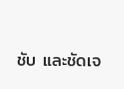ชับ และชัดเจ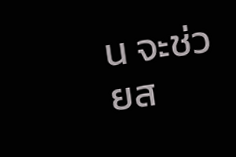น จะช่วยส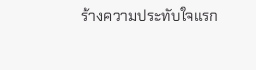ร้างความประทับใจแรก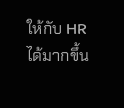ให้กับ HR ได้มากขึ้น